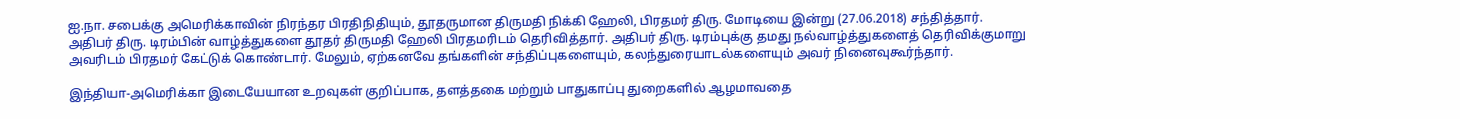ஐ.நா. சபைக்கு அமெரிக்காவின் நிரந்தர பிரதிநிதியும், தூதருமான திருமதி நிக்கி ஹேலி, பிரதமர் திரு. மோடியை இன்று (27.06.2018) சந்தித்தார்.
அதிபர் திரு. டிரம்பின் வாழ்த்துகளை தூதர் திருமதி ஹேலி பிரதமரிடம் தெரிவித்தார். அதிபர் திரு. டிரம்புக்கு தமது நல்வாழ்த்துகளைத் தெரிவிக்குமாறு அவரிடம் பிரதமர் கேட்டுக் கொண்டார். மேலும், ஏற்கனவே தங்களின் சந்திப்புகளையும், கலந்துரையாடல்களையும் அவர் நினைவுகூர்ந்தார்.

இந்தியா-அமெரிக்கா இடையேயான உறவுகள் குறிப்பாக, தளத்தகை மற்றும் பாதுகாப்பு துறைகளில் ஆழமாவதை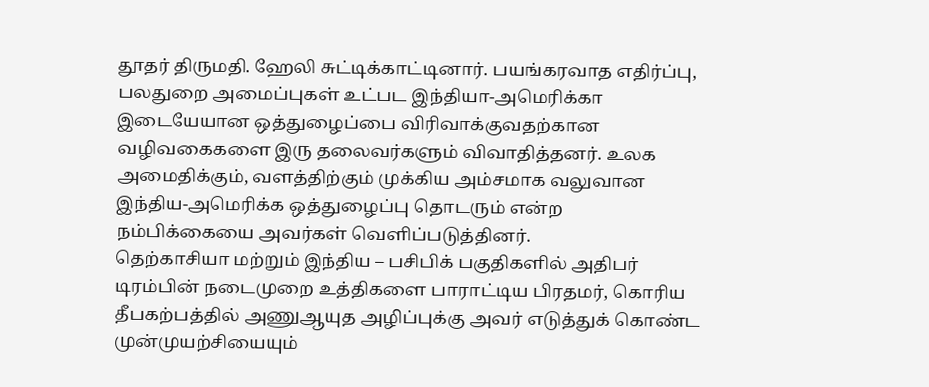தூதர் திருமதி. ஹேலி சுட்டிக்காட்டினார். பயங்கரவாத எதிர்ப்பு, பலதுறை அமைப்புகள் உட்பட இந்தியா-அமெரிக்கா இடையேயான ஒத்துழைப்பை விரிவாக்குவதற்கான வழிவகைகளை இரு தலைவர்களும் விவாதித்தனர். உலக அமைதிக்கும், வளத்திற்கும் முக்கிய அம்சமாக வலுவான இந்திய-அமெரிக்க ஒத்துழைப்பு தொடரும் என்ற நம்பிக்கையை அவர்கள் வெளிப்படுத்தினர்.
தெற்காசியா மற்றும் இந்திய – பசிபிக் பகுதிகளில் அதிபர் டிரம்பின் நடைமுறை உத்திகளை பாராட்டிய பிரதமர், கொரிய தீபகற்பத்தில் அணுஆயுத அழிப்புக்கு அவர் எடுத்துக் கொண்ட முன்முயற்சியையும்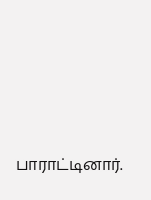பாராட்டினார்.